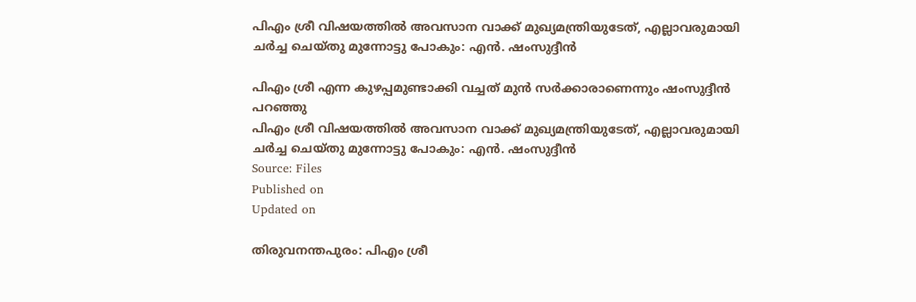പിഎം ശ്രീ വിഷയത്തിൽ അവസാന വാക്ക് മുഖ്യമന്ത്രിയുടേത്, എല്ലാവരുമായി ചർച്ച ചെയ്തു മുന്നോട്ടു പോകും: എൻ. ഷംസുദ്ദീൻ

പിഎം ശ്രീ എന്ന കുഴപ്പമുണ്ടാക്കി വച്ചത് മുൻ സർക്കാരാണെന്നും ഷംസുദ്ദീൻ പറഞ്ഞു
പിഎം ശ്രീ വിഷയത്തിൽ അവസാന വാക്ക് മുഖ്യമന്ത്രിയുടേത്, എല്ലാവരുമായി ചർച്ച ചെയ്തു മുന്നോട്ടു പോകും: എൻ. ഷംസുദ്ദീൻ
Source: Files
Published on
Updated on

തിരുവനന്തപുരം: പിഎം ശ്രീ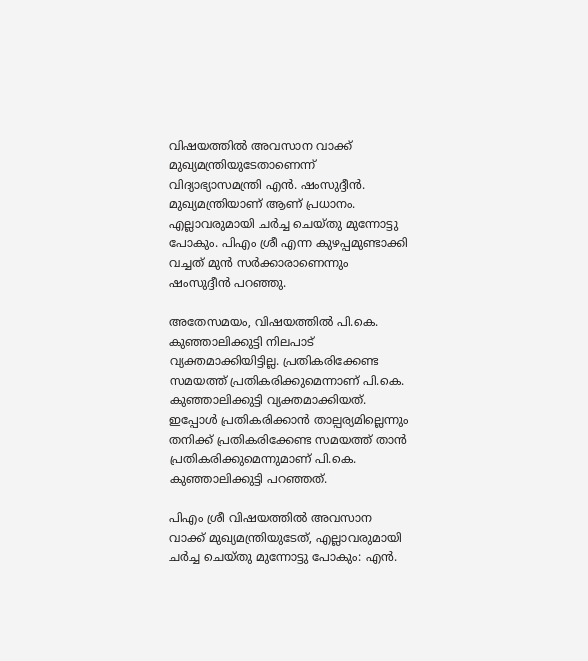വിഷയത്തിൽ അവസാന വാക്ക് മുഖ്യമന്ത്രിയുടേതാണെന്ന് വിദ്യാഭ്യാസമന്ത്രി എൻ. ഷംസുദ്ദീൻ. മുഖ്യമന്ത്രിയാണ് ആണ് പ്രധാനം. എല്ലാവരുമായി ചർച്ച ചെയ്തു മുന്നോട്ടു പോകും. പിഎം ശ്രീ എന്ന കുഴപ്പമുണ്ടാക്കി വച്ചത് മുൻ സർക്കാരാണെന്നും ഷംസുദ്ദീൻ പറഞ്ഞു.

അതേസമയം, വിഷയത്തിൽ പി.കെ. കുഞ്ഞാലിക്കുട്ടി നിലപാട് വ്യക്തമാക്കിയിട്ടില്ല. പ്രതികരിക്കേണ്ട സമയത്ത് പ്രതികരിക്കുമെന്നാണ് പി.കെ. കുഞ്ഞാലിക്കുട്ടി വ്യക്തമാക്കിയത്. ഇപ്പോൾ പ്രതികരിക്കാൻ താല്പര്യമില്ലെന്നും തനിക്ക് പ്രതികരിക്കേണ്ട സമയത്ത് താൻ പ്രതികരിക്കുമെന്നുമാണ് പി.കെ. കുഞ്ഞാലിക്കുട്ടി പറഞ്ഞത്.

പിഎം ശ്രീ വിഷയത്തിൽ അവസാന വാക്ക് മുഖ്യമന്ത്രിയുടേത്, എല്ലാവരുമായി ചർച്ച ചെയ്തു മുന്നോട്ടു പോകും: എൻ.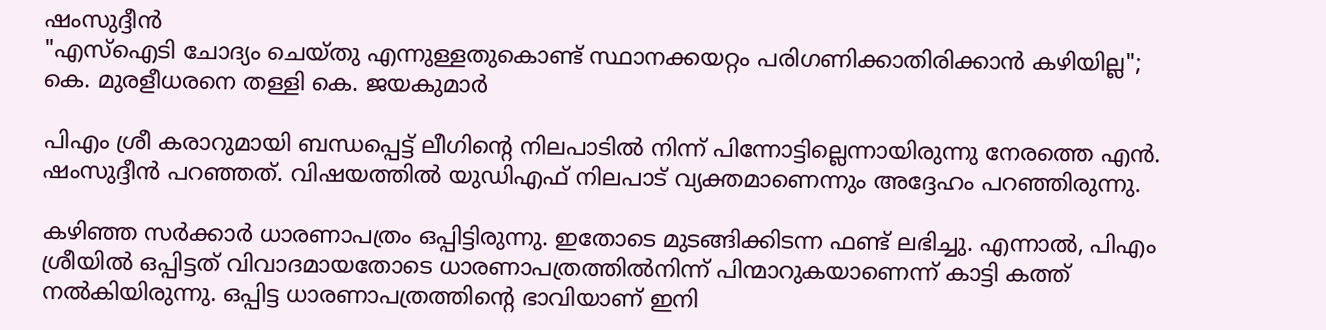ഷംസുദ്ദീൻ
"എസ്ഐടി ചോദ്യം ചെയ്തു എന്നുള്ളതുകൊണ്ട് സ്ഥാനക്കയറ്റം പരിഗണിക്കാതിരിക്കാൻ കഴിയില്ല"; കെ. മുരളീധരനെ തള്ളി കെ. ജയകുമാർ

പിഎം ശ്രീ കരാറുമായി ബന്ധപ്പെട്ട് ലീഗിന്റെ നിലപാടിൽ നിന്ന് പിന്നോട്ടില്ലെന്നായിരുന്നു നേരത്തെ എൻ. ഷംസുദ്ദീൻ പറഞ്ഞത്. വിഷയത്തിൽ യുഡിഎഫ് നിലപാട് വ്യക്തമാണെന്നും അദ്ദേഹം പറഞ്ഞിരുന്നു.

കഴിഞ്ഞ സർക്കാർ ധാരണാപത്രം ഒപ്പിട്ടിരുന്നു. ഇതോടെ മുടങ്ങിക്കിടന്ന ഫണ്ട് ലഭിച്ചു. എന്നാൽ, പിഎം ശ്രീയിൽ ഒപ്പിട്ടത് വിവാദമായതോടെ ധാരണാപത്രത്തിൽനിന്ന് പിന്മാറുകയാണെന്ന് കാട്ടി കത്ത് നൽകിയിരുന്നു. ഒപ്പിട്ട ധാരണാപത്രത്തിന്റെ ഭാവിയാണ് ഇനി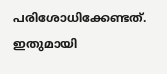പരിശോധിക്കേണ്ടത്. ഇതുമായി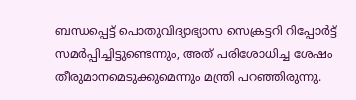ബന്ധപ്പെട്ട് പൊതുവിദ്യാഭ്യാസ സെക്രട്ടറി റിപ്പോർട്ട് സമർപ്പിച്ചിട്ടുണ്ടെന്നും, അത് പരിശോധിച്ച ശേഷം തീരുമാനമെടുക്കുമെന്നും മന്ത്രി പറഞ്ഞിരുന്നു.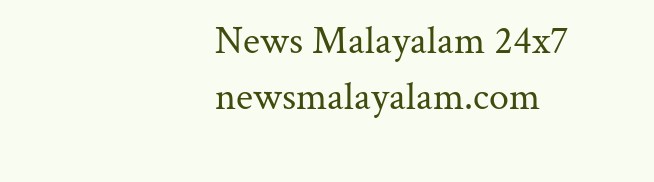News Malayalam 24x7
newsmalayalam.com